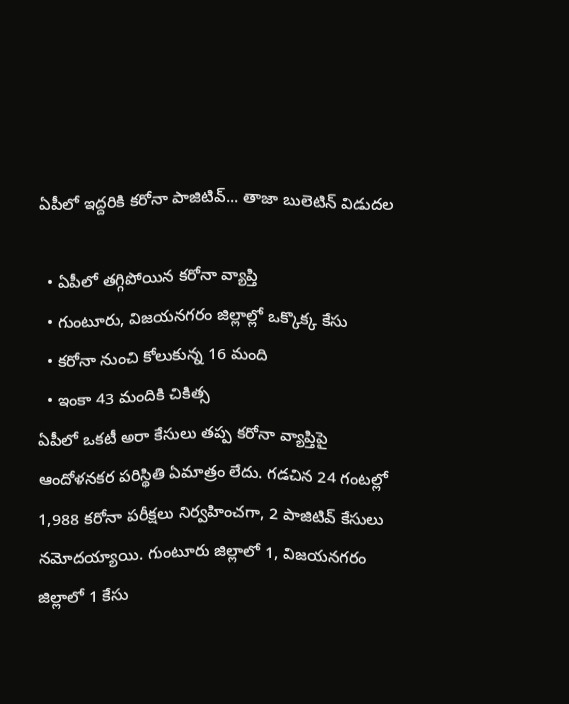ఏపీలో ఇద్దరికి కరోనా పాజిటివ్... తాజా బులెటిన్ విడుదల

  • ఏపీలో తగ్గిపోయిన కరోనా వ్యాప్తి
  • గుంటూరు, విజయనగరం జిల్లాల్లో ఒక్కొక్క కేసు
  • కరోనా నుంచి కోలుకున్న 16 మంది
  • ఇంకా 43 మందికి చికిత్స
ఏపీలో ఒకటీ అరా కేసులు తప్ప కరోనా వ్యాప్తిపై ఆందోళనకర పరిస్థితి ఏమాత్రం లేదు. గడచిన 24 గంటల్లో 1,988 కరోనా పరీక్షలు నిర్వహించగా, 2 పాజిటివ్ కేసులు నమోదయ్యాయి. గుంటూరు జిల్లాలో 1, విజయనగరం జిల్లాలో 1 కేసు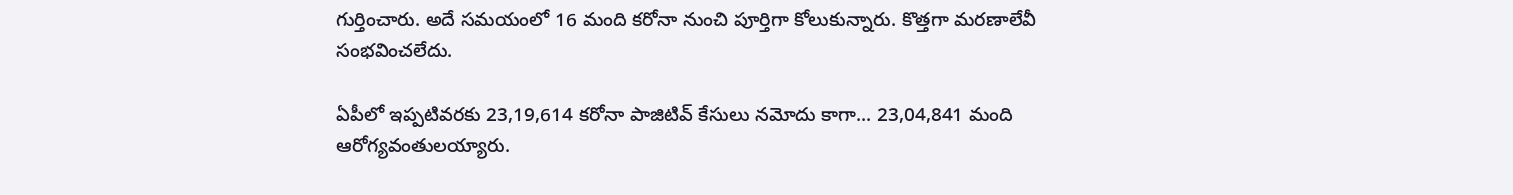గుర్తించారు. అదే సమయంలో 16 మంది కరోనా నుంచి పూర్తిగా కోలుకున్నారు. కొత్తగా మరణాలేవీ సంభవించలేదు.

ఏపీలో ఇప్పటివరకు 23,19,614 కరోనా పాజిటివ్ కేసులు నమోదు కాగా... 23,04,841 మంది ఆరోగ్యవంతులయ్యారు.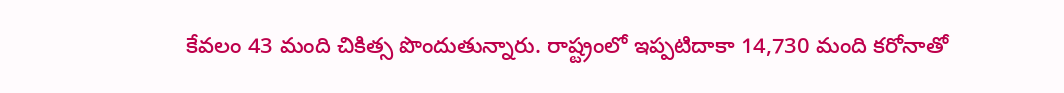కేవలం 43 మంది చికిత్స పొందుతున్నారు. రాష్ట్రంలో ఇప్పటిదాకా 14,730 మంది కరోనాతో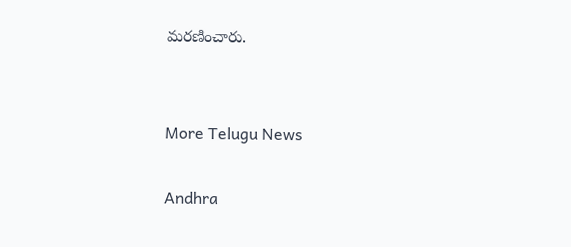మరణించారు.


More Telugu News

Andhra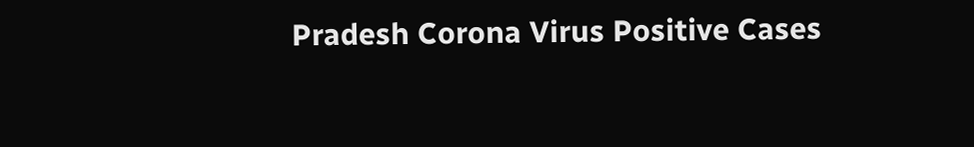Pradesh Corona Virus Positive Cases